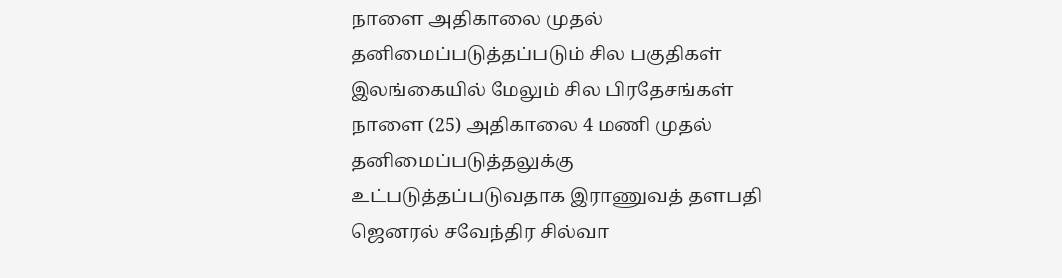நாளை அதிகாலை முதல் தனிமைப்படுத்தப்படும் சில பகுதிகள்
இலங்கையில் மேலும் சில பிரதேசங்கள் நாளை (25) அதிகாலை 4 மணி முதல் தனிமைப்படுத்தலுக்கு உட்படுத்தப்படுவதாக இராணுவத் தளபதி ஜெனரல் சவேந்திர சில்வா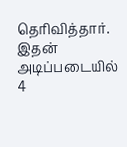தெரிவித்தார். இதன் அடிப்படையில் 4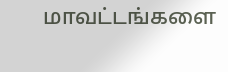மாவட்டங்களை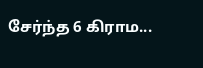சேர்ந்த 6 கிராம...